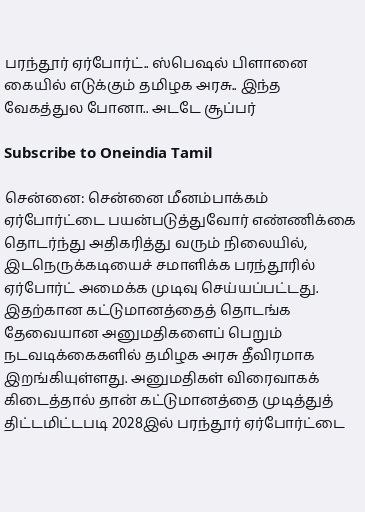பரந்தூர் ஏர்போர்ட்.. ஸ்பெஷல் பிளானை கையில் எடுக்கும் தமிழக அரசு.. இந்த வேகத்துல போனா.. அடடே சூப்பர்

Subscribe to Oneindia Tamil

சென்னை: சென்னை மீனம்பாக்கம் ஏர்போர்ட்டை பயன்படுத்துவோர் எண்ணிக்கை தொடர்ந்து அதிகரித்து வரும் நிலையில், இடநெருக்கடியைச் சமாளிக்க பரந்தூரில் ஏர்போர்ட் அமைக்க முடிவு செய்யப்பட்டது. இதற்கான கட்டுமானத்தைத் தொடங்க தேவையான அனுமதிகளைப் பெறும் நடவடிக்கைகளில் தமிழக அரசு தீவிரமாக இறங்கியுள்ளது. அனுமதிகள் விரைவாகக் கிடைத்தால் தான் கட்டுமானத்தை முடித்துத் திட்டமிட்டபடி 2028இல் பரந்தூர் ஏர்போர்ட்டை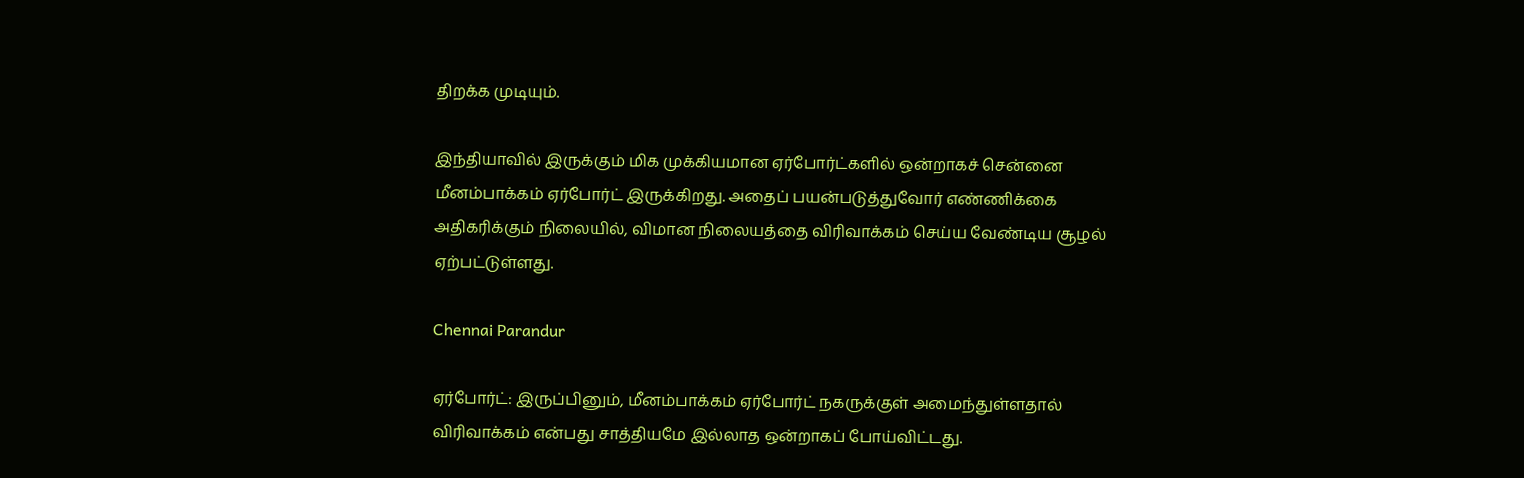திறக்க முடியும்.

இந்தியாவில் இருக்கும் மிக முக்கியமான ஏர்போர்ட்களில் ஒன்றாகச் சென்னை மீனம்பாக்கம் ஏர்போர்ட் இருக்கிறது. அதைப் பயன்படுத்துவோர் எண்ணிக்கை அதிகரிக்கும் நிலையில், விமான நிலையத்தை விரிவாக்கம் செய்ய வேண்டிய சூழல் ஏற்பட்டுள்ளது.

Chennai Parandur

ஏர்போர்ட்: இருப்பினும், மீனம்பாக்கம் ஏர்போர்ட் நகருக்குள் அமைந்துள்ளதால் விரிவாக்கம் என்பது சாத்தியமே இல்லாத ஒன்றாகப் போய்விட்டது.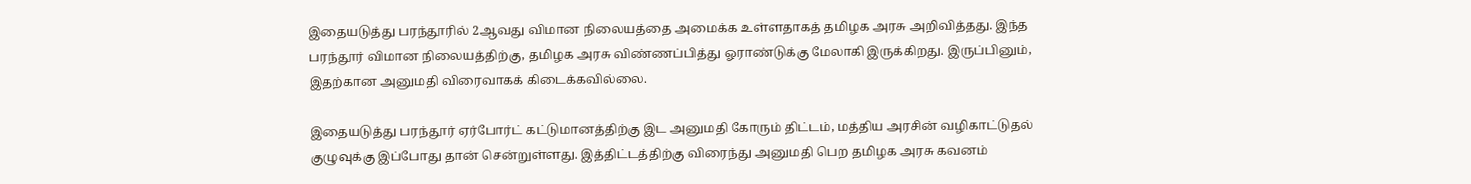இதையடுத்து பரந்தூரில் 2ஆவது விமான நிலையத்தை அமைக்க உள்ளதாகத் தமிழக அரசு அறிவித்தது. இந்த பரந்தூர் விமான நிலையத்திற்கு, தமிழக அரசு விண்ணப்பித்து ஓராண்டுக்கு மேலாகி இருக்கிறது. இருப்பினும், இதற்கான அனுமதி விரைவாகக் கிடைக்கவில்லை.

இதையடுத்து பரந்தூர் ஏர்போர்ட் கட்டுமானத்திற்கு இட அனுமதி கோரும் திட்டம், மத்திய அரசின் வழிகாட்டுதல் குழுவுக்கு இப்போது தான் சென்றுள்ளது. இத்திட்டத்திற்கு விரைந்து அனுமதி பெற தமிழக அரசு கவனம்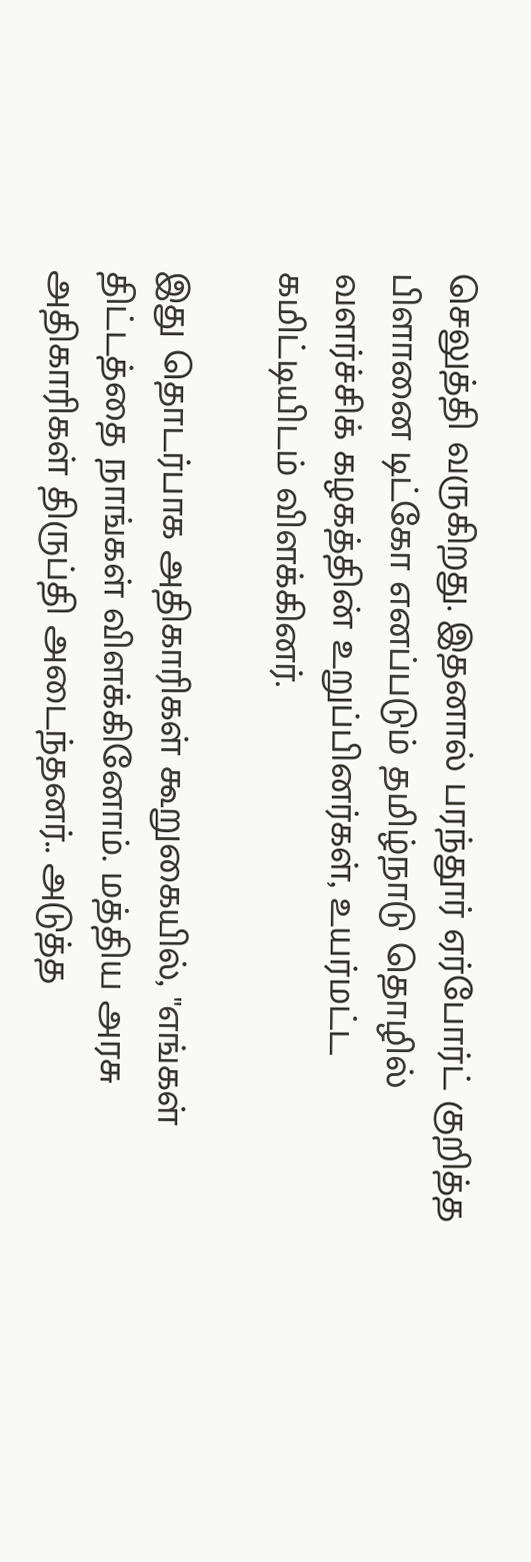செலுத்தி வருகிறது. இதனால் பரந்தூர் ஏர்போர்ட் குறித்த பிளானை டிட்கோ எனப்படும் தமிழ்நாடு தொழில் வளர்ச்சிக் கழகத்தின் உறுப்பினர்கள், உயர்மட்ட கமிட்டியிடம் விளக்கினர்.

இது தொடர்பாக அதிகாரிகள் கூறுகையில், "எங்கள் திட்டத்தை நாங்கள் விளக்கினோம். மத்திய அரசு அதிகாரிகள் திருப்தி அடைந்தனர்.. அடுத்த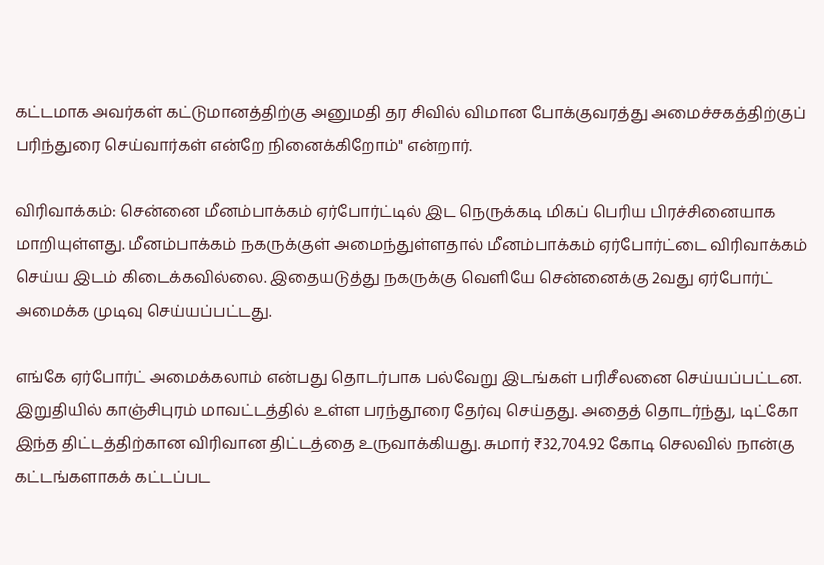கட்டமாக அவர்கள் கட்டுமானத்திற்கு அனுமதி தர சிவில் விமான போக்குவரத்து அமைச்சகத்திற்குப் பரிந்துரை செய்வார்கள் என்றே நினைக்கிறோம்" என்றார்.

விரிவாக்கம்: சென்னை மீனம்பாக்கம் ஏர்போர்ட்டில் இட நெருக்கடி மிகப் பெரிய பிரச்சினையாக மாறியுள்ளது. மீனம்பாக்கம் நகருக்குள் அமைந்துள்ளதால் மீனம்பாக்கம் ஏர்போர்ட்டை விரிவாக்கம் செய்ய இடம் கிடைக்கவில்லை. இதையடுத்து நகருக்கு வெளியே சென்னைக்கு 2வது ஏர்போர்ட் அமைக்க முடிவு செய்யப்பட்டது.

எங்கே ஏர்போர்ட் அமைக்கலாம் என்பது தொடர்பாக பல்வேறு இடங்கள் பரிசீலனை செய்யப்பட்டன. இறுதியில் காஞ்சிபுரம் மாவட்டத்தில் உள்ள பரந்தூரை தேர்வு செய்தது. அதைத் தொடர்ந்து, டிட்கோ இந்த திட்டத்திற்கான விரிவான திட்டத்தை உருவாக்கியது. சுமார் ₹32,704.92 கோடி செலவில் நான்கு கட்டங்களாகக் கட்டப்பட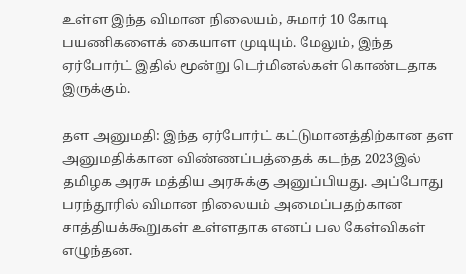உள்ள இந்த விமான நிலையம், சுமார் 10 கோடி பயணிகளைக் கையாள முடியும். மேலும், இந்த ஏர்போர்ட் இதில் மூன்று டெர்மினல்கள் கொண்டதாக இருக்கும்.

தள அனுமதி: இந்த ஏர்போர்ட் கட்டுமானத்திற்கான தள அனுமதிக்கான விண்ணப்பத்தைக் கடந்த 2023இல் தமிழக அரசு மத்திய அரசுக்கு அனுப்பியது. அப்போது பரந்தூரில் விமான நிலையம் அமைப்பதற்கான சாத்தியக்கூறுகள் உள்ளதாக எனப் பல கேள்விகள் எழுந்தன.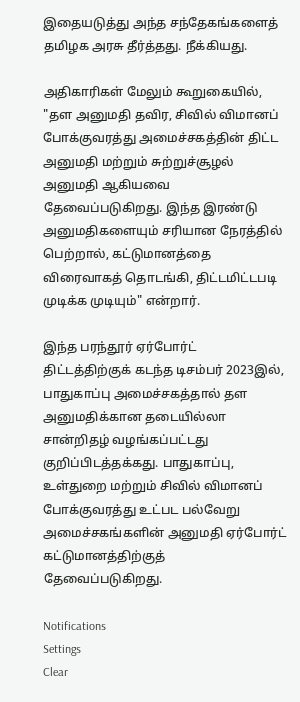இதையடுத்து அந்த சந்தேகங்களைத் தமிழக அரசு தீர்த்தது. நீக்கியது.

அதிகாரிகள் மேலும் கூறுகையில், "தள அனுமதி தவிர, சிவில் விமானப் போக்குவரத்து அமைச்சகத்தின் திட்ட அனுமதி மற்றும் சுற்றுச்சூழல் அனுமதி ஆகியவை தேவைப்படுகிறது. இந்த இரண்டு அனுமதிகளையும் சரியான நேரத்தில் பெற்றால், கட்டுமானத்தை விரைவாகத் தொடங்கி, திட்டமிட்டபடி முடிக்க முடியும்" என்றார்.

இந்த பரந்தூர் ஏர்போர்ட் திட்டத்திற்குக் கடந்த டிசம்பர் 2023இல், பாதுகாப்பு அமைச்சகத்தால் தள அனுமதிக்கான தடையில்லா சான்றிதழ் வழங்கப்பட்டது குறிப்பிடத்தக்கது. பாதுகாப்பு, உள்துறை மற்றும் சிவில் விமானப் போக்குவரத்து உட்பட பல்வேறு அமைச்சகங்களின் அனுமதி ஏர்போர்ட் கட்டுமானத்திற்குத் தேவைப்படுகிறது.

Notifications
Settings
Clear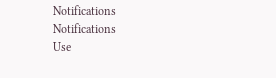Notifications
Notifications
Use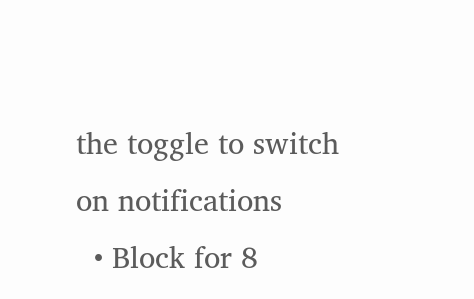the toggle to switch on notifications
  • Block for 8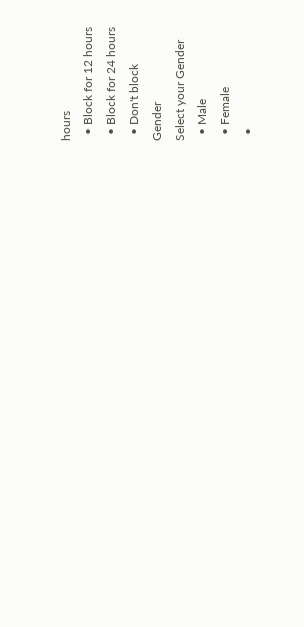hours
  • Block for 12 hours
  • Block for 24 hours
  • Don't block
Gender
Select your Gender
  • Male
  • Female
  •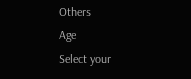Others
Age
Select your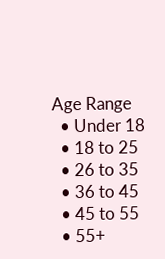Age Range
  • Under 18
  • 18 to 25
  • 26 to 35
  • 36 to 45
  • 45 to 55
  • 55+